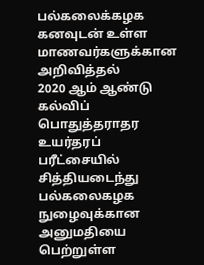பல்கலைக்கழக கனவுடன் உள்ள மாணவர்களுக்கான அறிவித்தல்
2020 ஆம் ஆண்டு கல்விப் பொதுத்தராதர உயர்தரப் பரீட்சையில் சித்தியடைந்து பல்கலைகழக நுழைவுக்கான அனுமதியை பெற்றுள்ள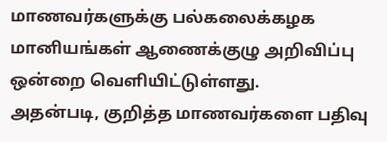மாணவர்களுக்கு பல்கலைக்கழக மானியங்கள் ஆணைக்குழு அறிவிப்பு ஒன்றை வௌியிட்டுள்ளது.
அதன்படி, குறித்த மாணவர்களை பதிவு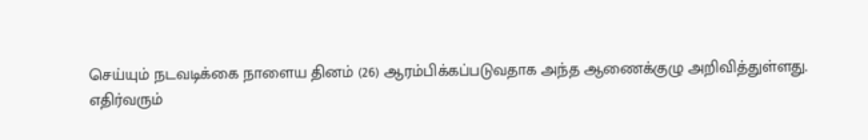செய்யும் நடவடிக்கை நாளைய தினம் (26) ஆரம்பிக்கப்படுவதாக அந்த ஆணைக்குழு அறிவித்துள்ளது.
எதிர்வரும்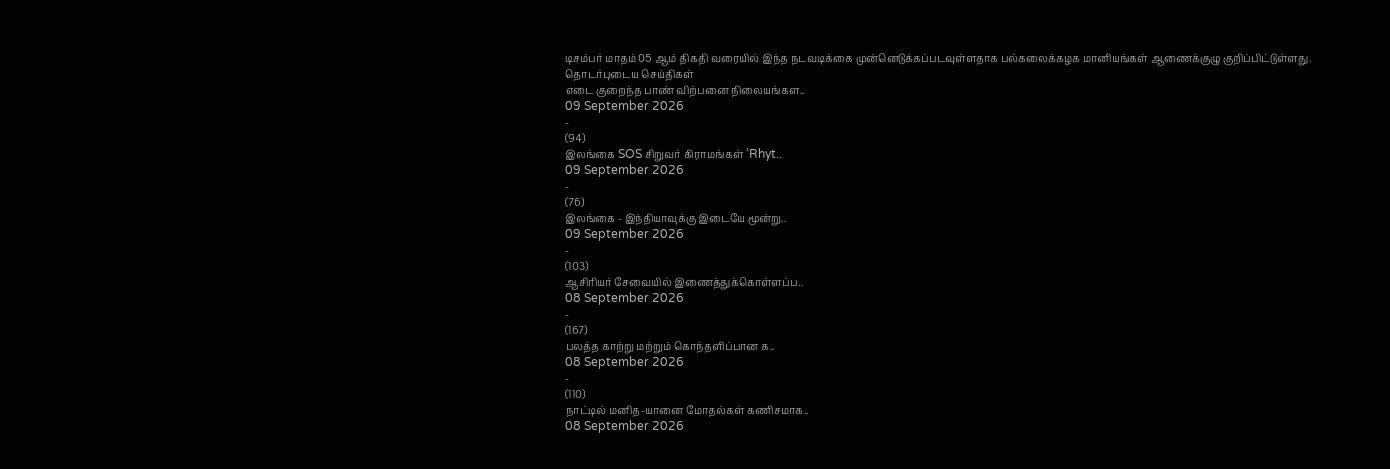டிசம்பர் மாதம் 05 ஆம் திகதி வரையில் இந்த நடவடிக்கை முன்னெடுக்கப்படவுள்ளதாக பல்கலைக்கழக மானியங்கள் ஆணைக்குழு குறிப்பிட்டுள்ளது.
தொடர்புடைய செய்திகள்
எடை குறைந்த பாண் விற்பனை நிலையங்கள..
09 September 2026
-
(94)
இலங்கை SOS சிறுவர் கிராமங்கள் ‘Rhyt..
09 September 2026
-
(76)
இலங்கை - இந்தியாவுக்கு இடையே மூன்று..
09 September 2026
-
(103)
ஆசிரியர் சேவையில் இணைத்துக்கொள்ளப்ப..
08 September 2026
-
(167)
பலத்த காற்று மற்றும் கொந்தளிப்பான க..
08 September 2026
-
(110)
நாட்டில் மனித-யானை மோதல்கள் கணிசமாக..
08 September 2026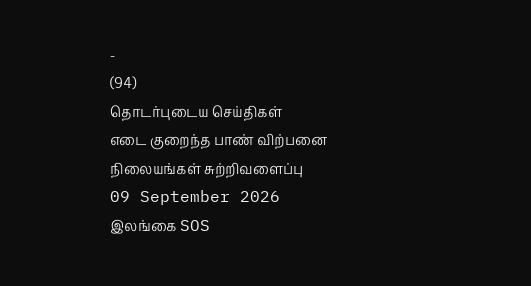-
(94)
தொடர்புடைய செய்திகள்
எடை குறைந்த பாண் விற்பனை நிலையங்கள் சுற்றிவளைப்பு
09 September 2026
இலங்கை SOS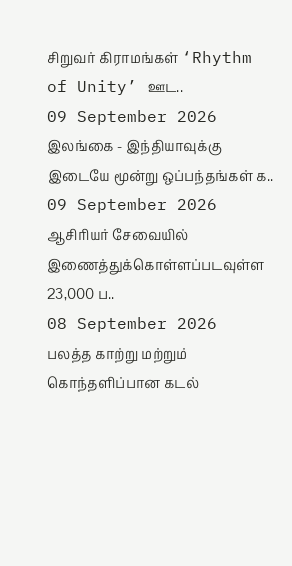சிறுவர் கிராமங்கள் ‘Rhythm of Unity’ ஊட..
09 September 2026
இலங்கை - இந்தியாவுக்கு இடையே மூன்று ஒப்பந்தங்கள் க..
09 September 2026
ஆசிரியர் சேவையில் இணைத்துக்கொள்ளப்படவுள்ள 23,000 ப..
08 September 2026
பலத்த காற்று மற்றும் கொந்தளிப்பான கடல்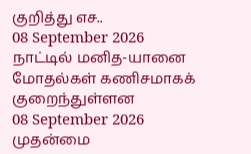குறித்து எச..
08 September 2026
நாட்டில் மனித-யானை மோதல்கள் கணிசமாகக் குறைந்துள்ளன
08 September 2026
முதன்மை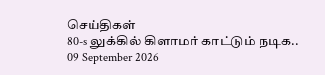செய்திகள்
80-s லுக்கில் கிளாமர் காட்டும் நடிக..
09 September 2026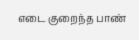எடை குறைந்த பாண்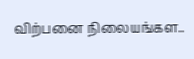விற்பனை நிலையங்கள..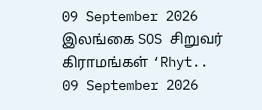09 September 2026
இலங்கை SOS சிறுவர் கிராமங்கள் ‘Rhyt..
09 September 2026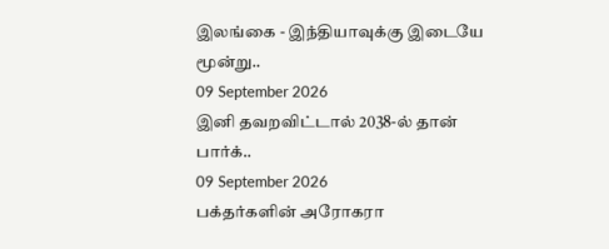இலங்கை - இந்தியாவுக்கு இடையே மூன்று..
09 September 2026
இனி தவறவிட்டால் 2038-ல் தான் பார்க்..
09 September 2026
பக்தர்களின் அரோகரா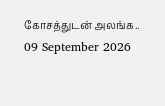கோசத்துடன் அலங்க..
09 September 2026